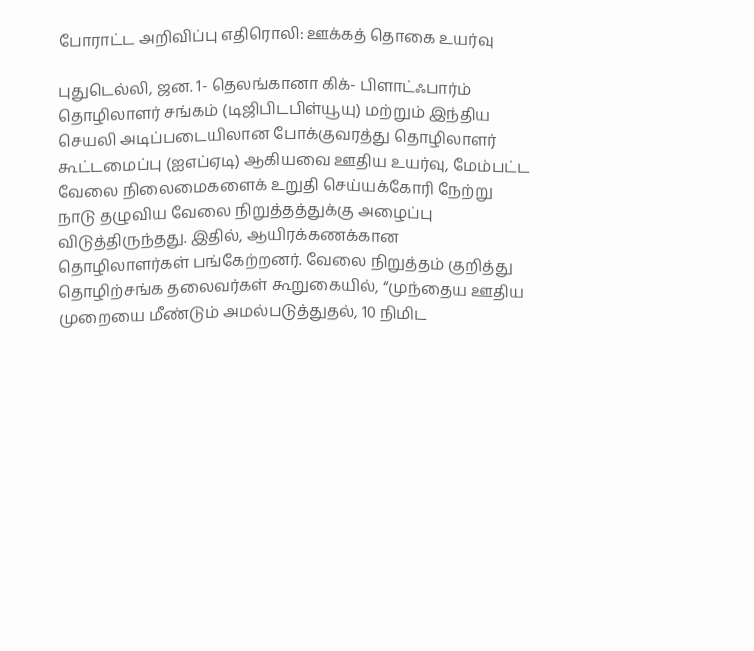போராட்ட அறிவிப்பு எதிரொலி: ஊக்கத் தொகை உயர்வு

புதுடெல்லி, ஜன. 1- தெலங்கானா கிக்- பிளாட்ஃபார்ம் தொழிலாளர் சங்கம் (டிஜிபிடபிள்யூயு) மற்றும் இந்திய செயலி அடிப்படையிலான போக்குவரத்து தொழிலாளர் கூட்டமைப்பு (ஐஎப்ஏடி) ஆகியவை ஊதிய உயர்வு, மேம்பட்ட வேலை நிலைமைகளைக் உறுதி செய்யக்கோரி நேற்று நாடு தழுவிய வேலை நிறுத்தத்துக்கு அழைப்பு விடுத்திருந்தது. இதில், ஆயிரக்கணக்கான தொழிலாளர்கள் பங்கேற்றனர். வேலை நிறுத்தம் குறித்து தொழிற்சங்க தலைவர்கள் கூறுகையில், “முந்தைய ஊதிய முறையை மீண்டும் அமல்படுத்துதல், 10 நிமிட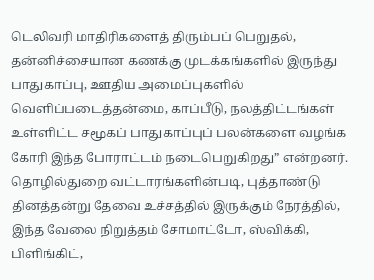டெலிவரி மாதிரிகளைத் திரும்பப் பெறுதல், தன்னிச்சையான கணக்கு முடக்கங்களில் இருந்து பாதுகாப்பு, ஊதிய அமைப்புகளில் வெளிப்படைத்தன்மை, காப்பீடு, நலத்திட்டங்கள் உள்ளிட்ட சமூகப் பாதுகாப்புப் பலன்களை வழங்க கோரி இந்த போராட்டம் நடைபெறுகிறது” என்றனர். தொழில்துறை வட்டாரங்களின்படி, புத்தாண்டு தினத்தன்று தேவை உச்சத்தில் இருக்கும் நேரத்தில், இந்த வேலை நிறுத்தம் சோமாட்டோ, ஸ்விக்கி, பிளிங்கிட்,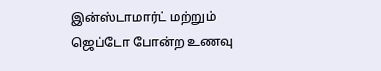இன்ஸ்டாமார்ட் மற்றும் ஜெப்டோ போன்ற உணவு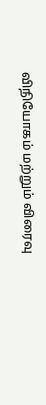விநியோகம் மற்றும் விரைவு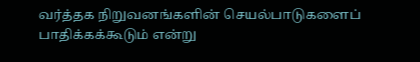வர்த்தக நிறுவனங்களின் செயல்பாடுகளைப் பாதிக்கக்கூடும் என்று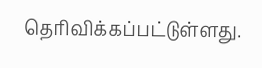தெரிவிக்கப்பட்டுள்ளது.